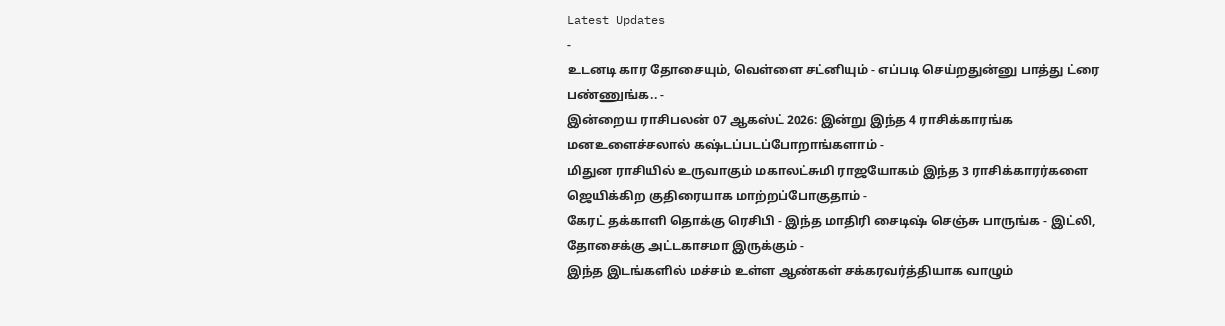Latest Updates
-
உடனடி கார தோசையும், வெள்ளை சட்னியும் - எப்படி செய்றதுன்னு பாத்து ட்ரை பண்ணுங்க.. -
இன்றைய ராசிபலன் 07 ஆகஸ்ட் 2026: இன்று இந்த 4 ராசிக்காரங்க மனஉளைச்சலால் கஷ்டப்படப்போறாங்களாம் -
மிதுன ராசியில் உருவாகும் மகாலட்சுமி ராஜயோகம் இந்த 3 ராசிக்காரர்களை ஜெயிக்கிற குதிரையாக மாற்றப்போகுதாம் -
கேரட் தக்காளி தொக்கு ரெசிபி - இந்த மாதிரி சைடிஷ் செஞ்சு பாருங்க - இட்லி, தோசைக்கு அட்டகாசமா இருக்கும் -
இந்த இடங்களில் மச்சம் உள்ள ஆண்கள் சக்கரவர்த்தியாக வாழும்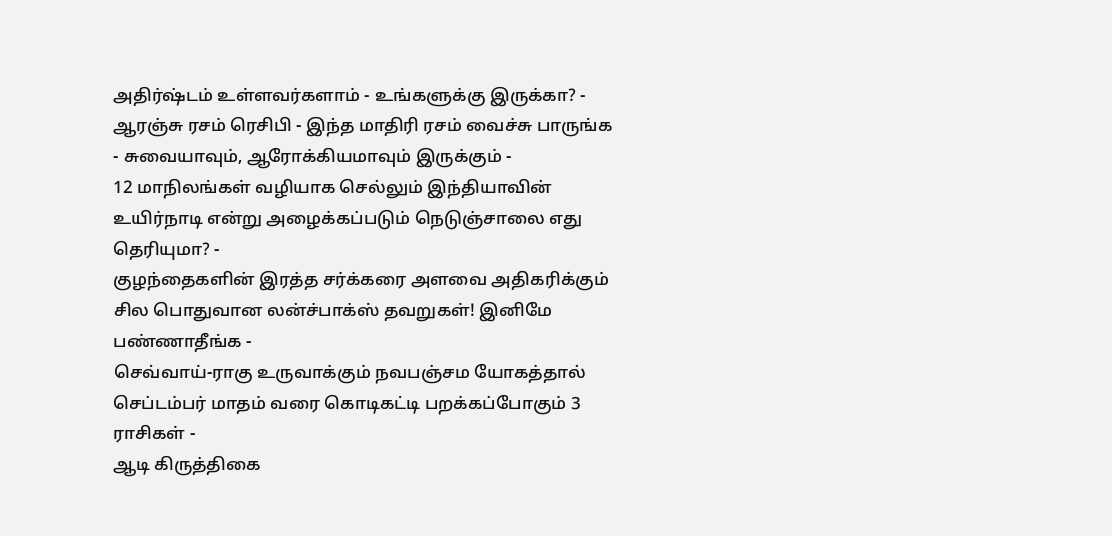அதிர்ஷ்டம் உள்ளவர்களாம் - உங்களுக்கு இருக்கா? -
ஆரஞ்சு ரசம் ரெசிபி - இந்த மாதிரி ரசம் வைச்சு பாருங்க - சுவையாவும், ஆரோக்கியமாவும் இருக்கும் -
12 மாநிலங்கள் வழியாக செல்லும் இந்தியாவின் உயிர்நாடி என்று அழைக்கப்படும் நெடுஞ்சாலை எது தெரியுமா? -
குழந்தைகளின் இரத்த சர்க்கரை அளவை அதிகரிக்கும் சில பொதுவான லன்ச்பாக்ஸ் தவறுகள்! இனிமே பண்ணாதீங்க -
செவ்வாய்-ராகு உருவாக்கும் நவபஞ்சம யோகத்தால் செப்டம்பர் மாதம் வரை கொடிகட்டி பறக்கப்போகும் 3 ராசிகள் -
ஆடி கிருத்திகை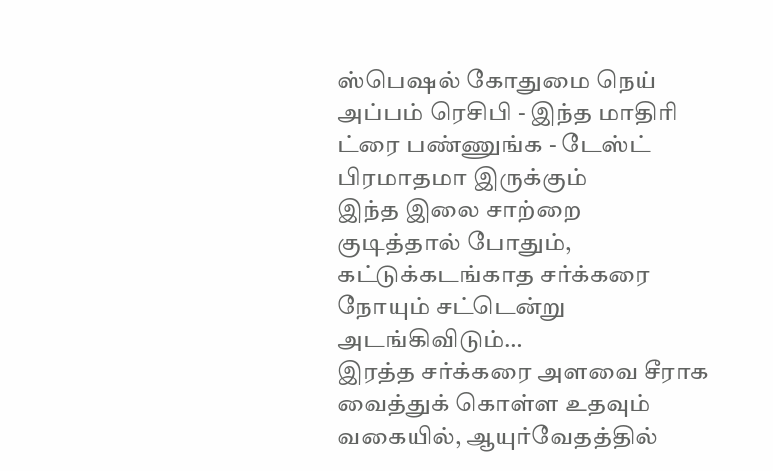ஸ்பெஷல் கோதுமை நெய் அப்பம் ரெசிபி - இந்த மாதிரி ட்ரை பண்ணுங்க - டேஸ்ட் பிரமாதமா இருக்கும்
இந்த இலை சாற்றை குடித்தால் போதும், கட்டுக்கடங்காத சர்க்கரை நோயும் சட்டென்று அடங்கிவிடும்…
இரத்த சர்க்கரை அளவை சீராக வைத்துக் கொள்ள உதவும் வகையில், ஆயுர்வேதத்தில்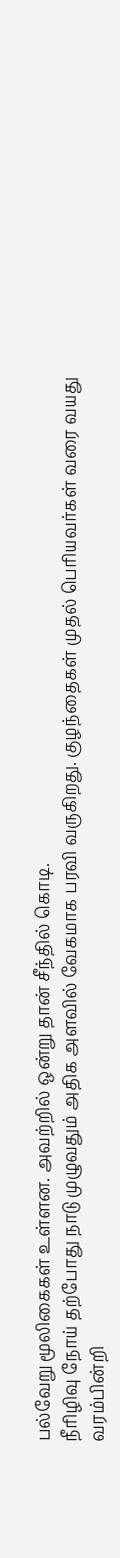பல்வேறு மூலிகைகள் உள்ளன. அவற்றில் ஒன்று தான் சீந்தில் கொடி.
நீரிழிவு நோய் தற்போது நாடு முழுவதும் அதிக அளவில் வேகமாக பரவி வருகிறது. குழந்தைகள் முதல் பெரியவர்கள் வரை வயது வரம்பின்றி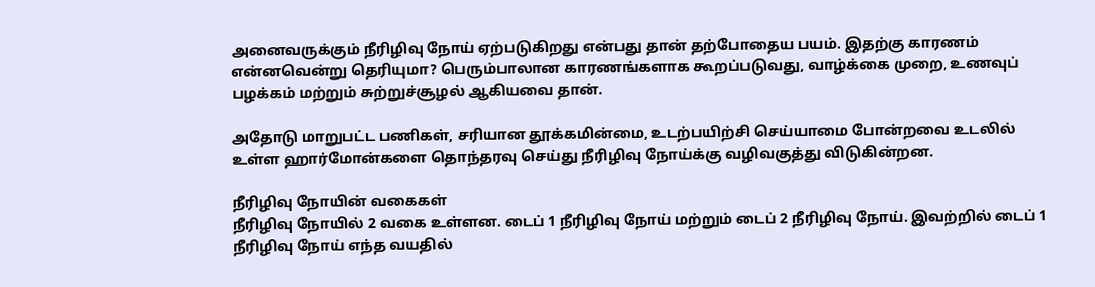அனைவருக்கும் நீரிழிவு நோய் ஏற்படுகிறது என்பது தான் தற்போதைய பயம். இதற்கு காரணம் என்னவென்று தெரியுமா? பெரும்பாலான காரணங்களாக கூறப்படுவது, வாழ்க்கை முறை, உணவுப் பழக்கம் மற்றும் சுற்றுச்சூழல் ஆகியவை தான்.

அதோடு மாறுபட்ட பணிகள், சரியான தூக்கமின்மை, உடற்பயிற்சி செய்யாமை போன்றவை உடலில் உள்ள ஹார்மோன்களை தொந்தரவு செய்து நீரிழிவு நோய்க்கு வழிவகுத்து விடுகின்றன.

நீரிழிவு நோயின் வகைகள்
நீரிழிவு நோயில் 2 வகை உள்ளன. டைப் 1 நீரிழிவு நோய் மற்றும் டைப் 2 நீரிழிவு நோய். இவற்றில் டைப் 1 நீரிழிவு நோய் எந்த வயதில்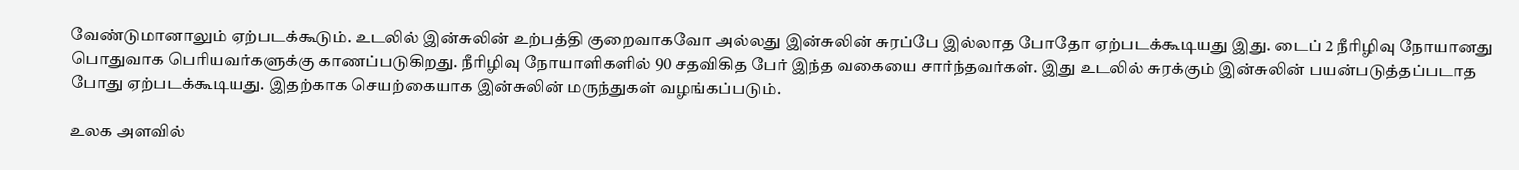வேண்டுமானாலும் ஏற்படக்கூடும். உடலில் இன்சுலின் உற்பத்தி குறைவாகவோ அல்லது இன்சுலின் சுரப்பே இல்லாத போதோ ஏற்படக்கூடியது இது. டைப் 2 நீரிழிவு நோயானது பொதுவாக பெரியவர்களுக்கு காணப்படுகிறது. நீரிழிவு நோயாளிகளில் 90 சதவிகித பேர் இந்த வகையை சார்ந்தவர்கள். இது உடலில் சுரக்கும் இன்சுலின் பயன்படுத்தப்படாத போது ஏற்படக்கூடியது. இதற்காக செயற்கையாக இன்சுலின் மருந்துகள் வழங்கப்படும்.

உலக அளவில்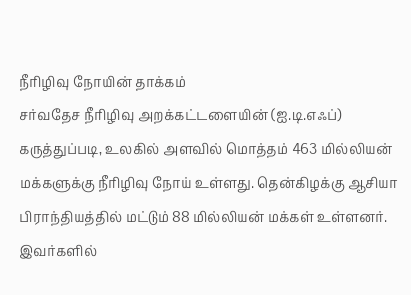நீரிழிவு நோயின் தாக்கம்
சர்வதேச நீரிழிவு அறக்கட்டளையின் (ஐ.டி.எஃப்) கருத்துப்படி, உலகில் அளவில் மொத்தம் 463 மில்லியன் மக்களுக்கு நீரிழிவு நோய் உள்ளது. தென்கிழக்கு ஆசியா பிராந்தியத்தில் மட்டும் 88 மில்லியன் மக்கள் உள்ளனர். இவர்களில்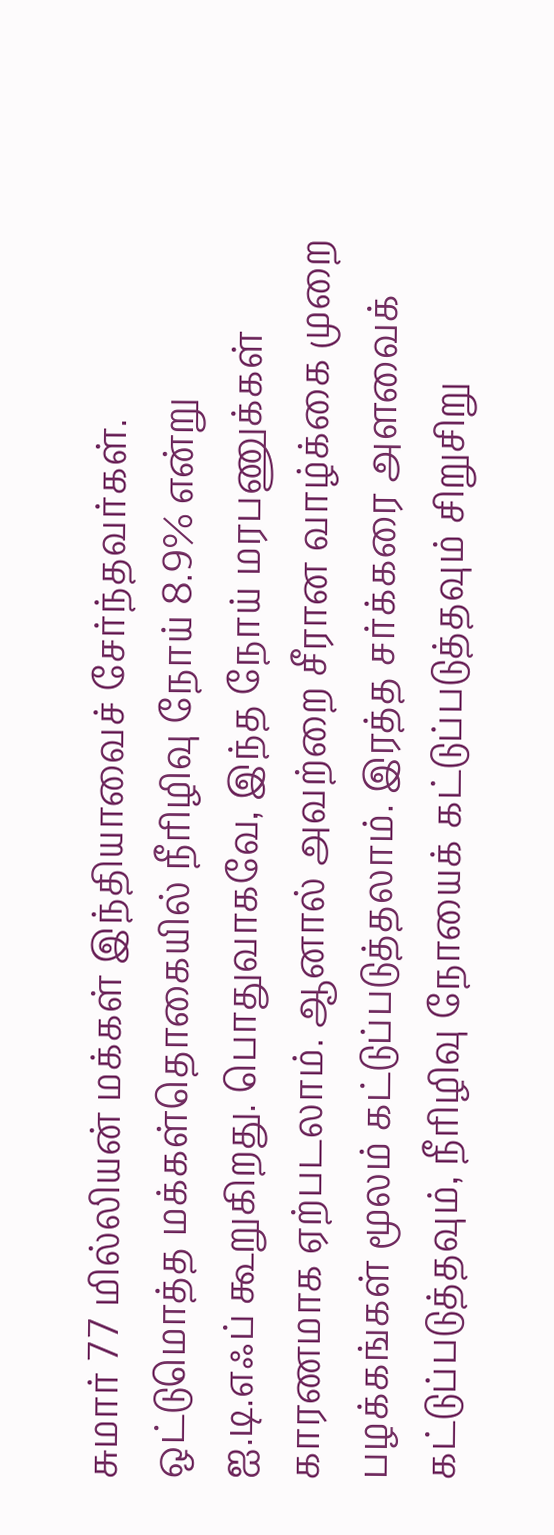சுமார் 77 மில்லியன் மக்கள் இந்தியாவைச் சேர்ந்தவர்கள். ஒட்டுமொத்த மக்கள்தொகையில் நீரிழிவு நோய் 8.9% என்று ஐ.டி.எஃப் கூறுகிறது. பொதுவாகவே, இந்த நோய் மரபணுக்கள் காரணமாக ஏற்படலாம். ஆனால் அவற்றை சீரான வாழ்க்கை முறை பழக்கங்கள் மூலம் கட்டுப்படுத்தலாம். இரத்த சர்க்கரை அளவைக் கட்டுப்படுத்தவும், நீரிழிவு நோயைக் கட்டுப்படுத்தவும் சிறுசிறு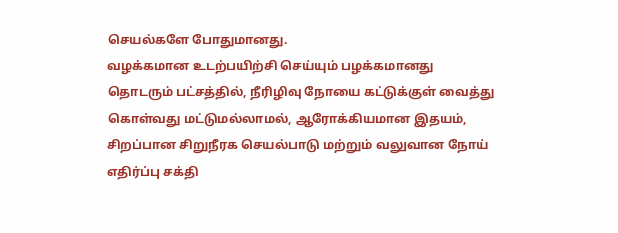செயல்களே போதுமானது.
வழக்கமான உடற்பயிற்சி செய்யும் பழக்கமானது தொடரும் பட்சத்தில், நீரிழிவு நோயை கட்டுக்குள் வைத்து கொள்வது மட்டுமல்லாமல், ஆரோக்கியமான இதயம், சிறப்பான சிறுநீரக செயல்பாடு மற்றும் வலுவான நோய் எதிர்ப்பு சக்தி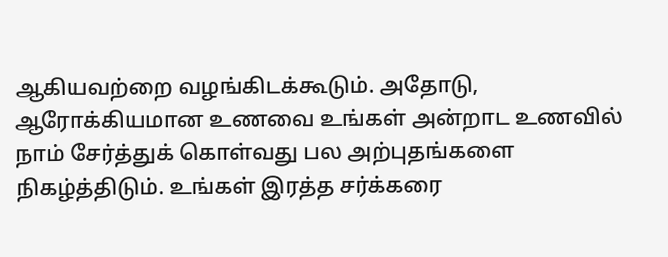ஆகியவற்றை வழங்கிடக்கூடும். அதோடு, ஆரோக்கியமான உணவை உங்கள் அன்றாட உணவில் நாம் சேர்த்துக் கொள்வது பல அற்புதங்களை நிகழ்த்திடும். உங்கள் இரத்த சர்க்கரை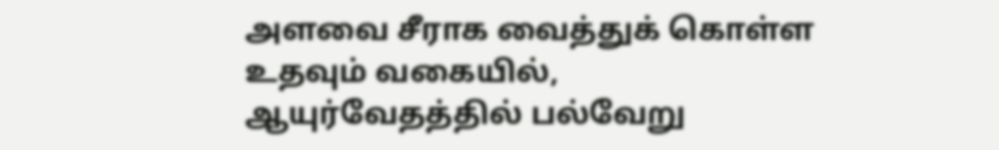அளவை சீராக வைத்துக் கொள்ள உதவும் வகையில், ஆயுர்வேதத்தில் பல்வேறு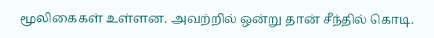மூலிகைகள் உள்ளன. அவற்றில் ஒன்று தான் சீந்தில் கொடி.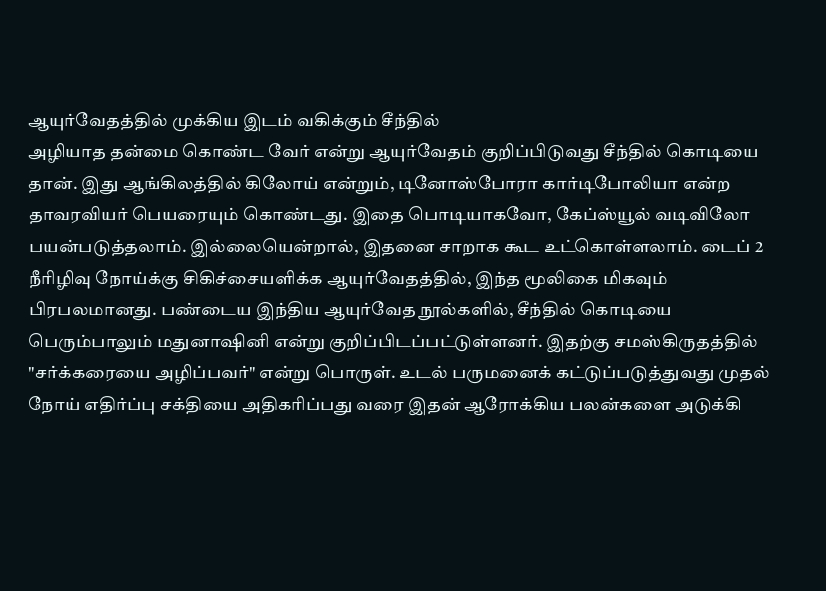ஆயுர்வேதத்தில் முக்கிய இடம் வகிக்கும் சீந்தில்
அழியாத தன்மை கொண்ட வேர் என்று ஆயுர்வேதம் குறிப்பிடுவது சீந்தில் கொடியை தான். இது ஆங்கிலத்தில் கிலோய் என்றும், டினோஸ்போரா கார்டிபோலியா என்ற தாவரவியர் பெயரையும் கொண்டது. இதை பொடியாகவோ, கேப்ஸ்யூல் வடிவிலோ பயன்படுத்தலாம். இல்லையென்றால், இதனை சாறாக கூட உட்கொள்ளலாம். டைப் 2 நீரிழிவு நோய்க்கு சிகிச்சையளிக்க ஆயுர்வேதத்தில், இந்த மூலிகை மிகவும் பிரபலமானது. பண்டைய இந்திய ஆயுர்வேத நூல்களில், சீந்தில் கொடியை பெரும்பாலும் மதுனாஷினி என்று குறிப்பிடப்பட்டுள்ளனர். இதற்கு சமஸ்கிருதத்தில் "சர்க்கரையை அழிப்பவர்" என்று பொருள். உடல் பருமனைக் கட்டுப்படுத்துவது முதல் நோய் எதிர்ப்பு சக்தியை அதிகரிப்பது வரை இதன் ஆரோக்கிய பலன்களை அடுக்கி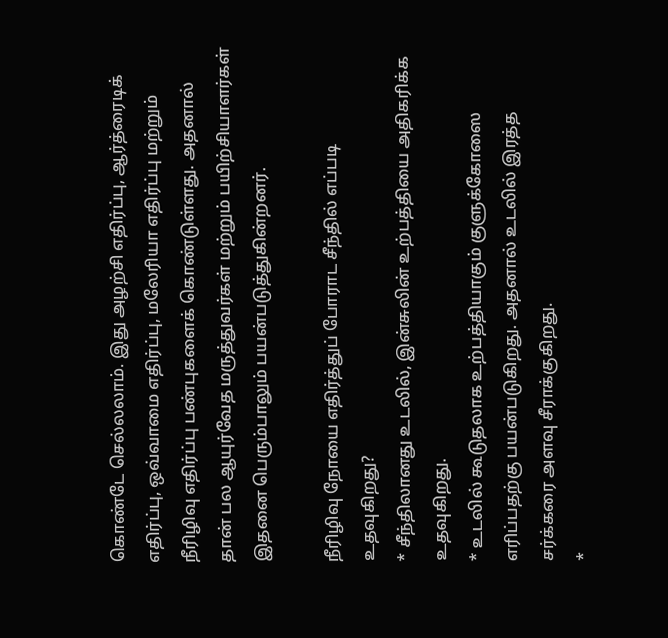கொண்டே செல்லலாம். இது அழற்சி எதிர்ப்பு, ஆர்த்ரைடிக் எதிர்ப்பு, ஒவ்வாமை எதிர்ப்பு, மலேரியா எதிர்ப்பு மற்றும் நீரிழிவு எதிர்ப்பு பண்புகளைக் கொண்டுள்ளது. அதனால் தான் பல ஆயுர்வேத மருத்துவர்கள் மற்றும் பயிற்சியாளர்கள் இதனை பெரும்பாலும் பயன்படுத்துகின்றனர்.

நீரிழிவு நோயை எதிர்த்துப் போராட சீந்தில் எப்படி உதவுகிறது?
* சீந்திலானது உடலில், இன்சுலின் உற்பத்தியை அதிகரிக்க உதவுகிறது.
* உடலில் கூடுதலாக உற்பத்தியாகும் குளுக்கோஸை எரிப்பதற்கு பயன்படுகிறது. அதனால் உடலில் இரத்த சர்க்கரை அளவு சீராக்குகிறது.
*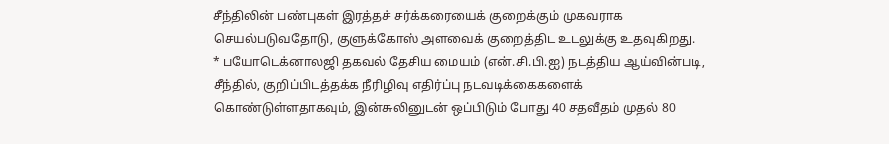சீந்திலின் பண்புகள் இரத்தச் சர்க்கரையைக் குறைக்கும் முகவராக செயல்படுவதோடு, குளுக்கோஸ் அளவைக் குறைத்திட உடலுக்கு உதவுகிறது.
* பயோடெக்னாலஜி தகவல் தேசிய மையம் (என்.சி.பி.ஐ) நடத்திய ஆய்வின்படி, சீந்தில், குறிப்பிடத்தக்க நீரிழிவு எதிர்ப்பு நடவடிக்கைகளைக் கொண்டுள்ளதாகவும், இன்சுலினுடன் ஒப்பிடும் போது 40 சதவீதம் முதல் 80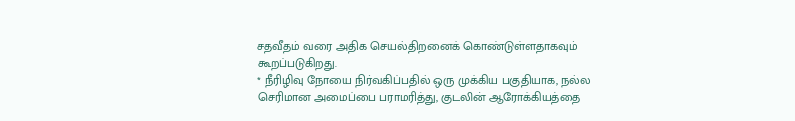சதவீதம் வரை அதிக செயல்திறனைக் கொண்டுள்ளதாகவும் கூறப்படுகிறது.
* நீரிழிவு நோயை நிர்வகிப்பதில் ஒரு முக்கிய பகுதியாக, நல்ல செரிமான அமைப்பை பராமரித்து, குடலின் ஆரோக்கியத்தை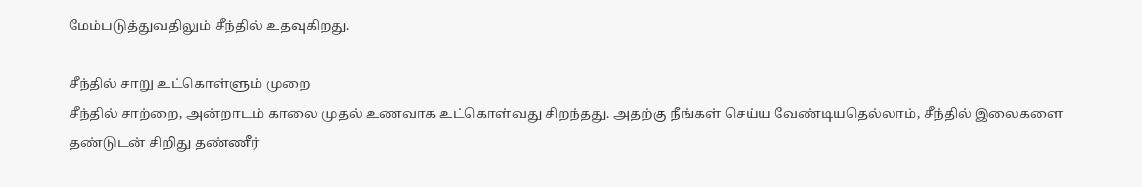மேம்படுத்துவதிலும் சீந்தில் உதவுகிறது.

சீந்தில் சாறு உட்கொள்ளும் முறை
சீந்தில் சாற்றை, அன்றாடம் காலை முதல் உணவாக உட்கொள்வது சிறந்தது. அதற்கு நீங்கள் செய்ய வேண்டியதெல்லாம், சீந்தில் இலைகளை தண்டுடன் சிறிது தண்ணீர்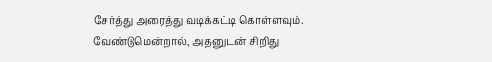சேர்த்து அரைத்து வடிக்கட்டி கொள்ளவும். வேண்டுமென்றால், அதனுடன் சிறிது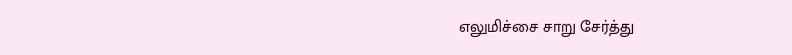எலுமிச்சை சாறு சேர்த்து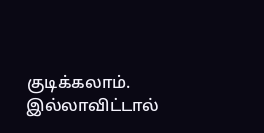குடிக்கலாம். இல்லாவிட்டால்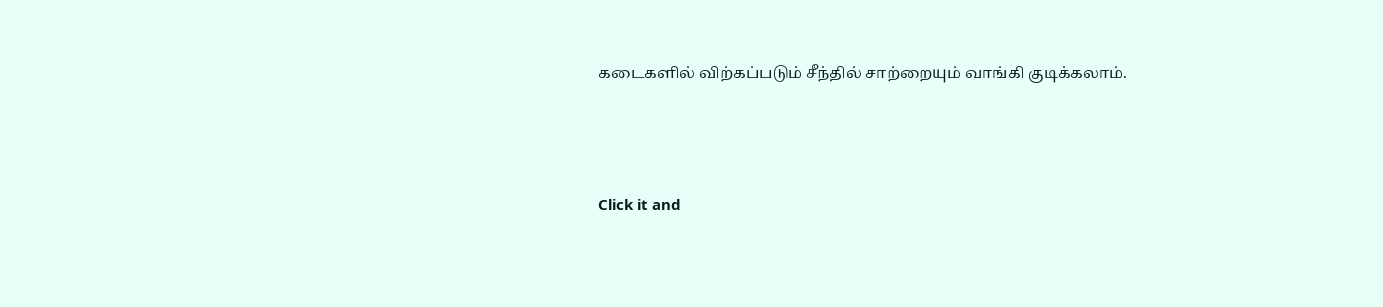கடைகளில் விற்கப்படும் சீந்தில் சாற்றையும் வாங்கி குடிக்கலாம்.



Click it and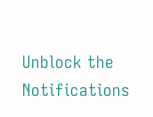Unblock the Notifications